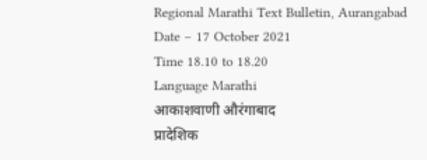Regional Marathi Text Bulletin, Aurangabad
Date – 17 October 2021
Time 18.10 to 18.20
Language Marathi
आकाशवाणी औरंगाबाद
प्रादेशिक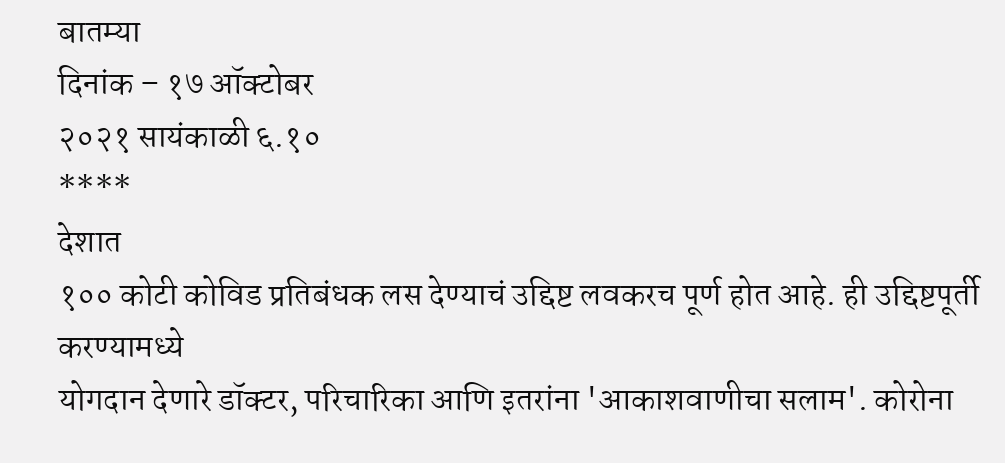बातम्या
दिनांक – १७ ऑक्टोबर
२०२१ सायंकाळी ६.१०
****
देशात
१०० कोटी कोविड प्रतिबंधक लस देण्याचं उद्दिष्ट लवकरच पूर्ण होत आहे. ही उद्दिष्टपूर्ती करण्यामध्ये
योगदान देणारे डॉक्टर, परिचारिका आणि इतरांना 'आकाशवाणीचा सलाम'. कोरोना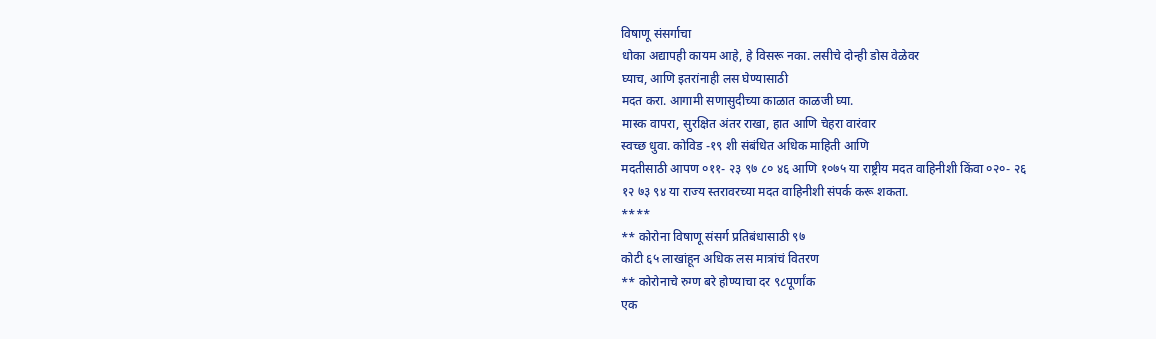विषाणू संसर्गाचा
धोका अद्यापही कायम आहे, हे विसरू नका. लसीचे दोन्ही डोस वेळेवर
घ्याच, आणि इतरांनाही लस घेण्यासाठी
मदत करा. आगामी सणासुदीच्या काळात काळजी घ्या.
मास्क वापरा, सुरक्षित अंतर राखा, हात आणि चेहरा वारंवार
स्वच्छ धुवा. कोविड -१९ शी संबंधित अधिक माहिती आणि
मदतीसाठी आपण ०११- २३ ९७ ८० ४६ आणि १०७५ या राष्ट्रीय मदत वाहिनीशी किंवा ०२०- २६
१२ ७३ ९४ या राज्य स्तरावरच्या मदत वाहिनीशी संपर्क करू शकता.
****
** कोरोना विषाणू संसर्ग प्रतिबंधासाठी ९७
कोटी ६५ लाखांहून अधिक लस मात्रांचं वितरण
** कोरोनाचे रुग्ण बरे होण्याचा दर ९८पूर्णांक
एक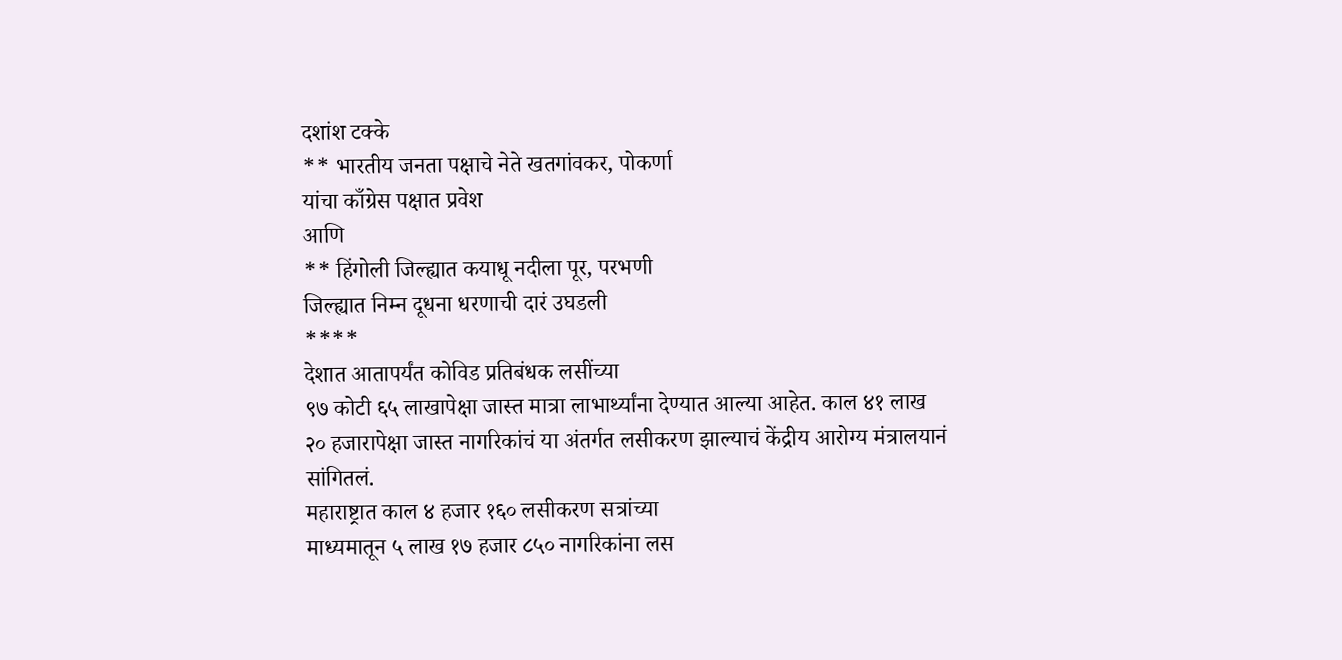दशांश टक्के
** भारतीय जनता पक्षाचे नेते खतगांवकर, पोकर्णा
यांचा काँग्रेस पक्षात प्रवेश
आणि
** हिंगोली जिल्ह्यात कयाधू नदीला पूर, परभणी
जिल्ह्यात निम्न दूधना धरणाची दारं उघडली
****
देशात आतापर्यंत कोविड प्रतिबंधक लसींच्या
९७ कोटी ६५ लाखापेक्षा जास्त मात्रा लाभार्थ्यांना देण्यात आल्या आहेत. काल ४१ लाख
२० हजारापेक्षा जास्त नागरिकांचं या अंतर्गत लसीकरण झाल्याचं केंद्रीय आरोग्य मंत्रालयानं
सांगितलं.
महाराष्ट्रात काल ४ हजार १६० लसीकरण सत्रांच्या
माध्यमातून ५ लाख १७ हजार ८५० नागरिकांना लस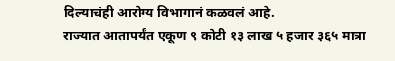दिल्याचंही आरोग्य विभागानं कळवलं आहे.
राज्यात आतापर्यंत एकूण ९ कोटी १३ लाख ५ हजार ३६५ मात्रा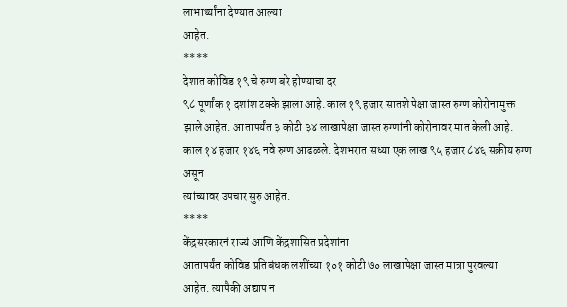लाभार्थ्यांना देण्यात आल्या
आहेत.
****
देशात कोविड १९ चे रुग्ण बरे होण्याचा दर
९८ पूर्णांक १ दशांश टक्के झाला आहे. काल १९ हजार सातशे पेक्षा जास्त रुग्ण कोरोनामुक्त
झाले आहेत. आतापर्यंत ३ कोटी ३४ लाखापेक्षा जास्त रुग्णांनी कोरोनावर मात केली आहे.
काल १४ हजार १४६ नवे रुग्ण आढळले. देशभरात सध्या एक लाख ९५ हजार ८४६ सक्रीय रुग्ण असून
त्यांच्यावर उपचार सुरु आहेत.
****
केंद्रसरकारनं राज्यं आणि केंद्रशासित प्रदेशांना
आतापर्यंत कोविड प्रतिबंधक लशींच्या १०१ कोटी ७० लाखापेक्षा जास्त मात्रा पुरवल्या
आहेत. त्यापैकी अद्याप न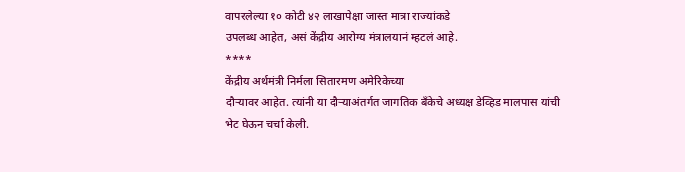वापरलेल्या १० कोटी ४२ लाखापेक्षा जास्त मात्रा राज्यांकडे
उपलब्ध आहेत, असं केंद्रीय आरोग्य मंत्रालयानं म्हटलं आहे.
****
केंद्रीय अर्थमंत्री निर्मला सितारमण अमेरिकेच्या
दौऱ्यावर आहेत. त्यांनी या दौऱ्याअंतर्गत जागतिक बँकेचे अध्यक्ष डेव्हिड मालपास यांची
भेट घेऊन चर्चा केली.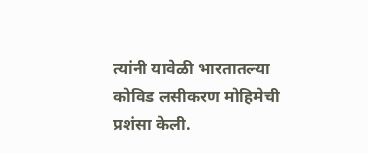त्यांनी यावेळी भारतातल्या कोविड लसीकरण मोहिमेची प्रशंसा केली.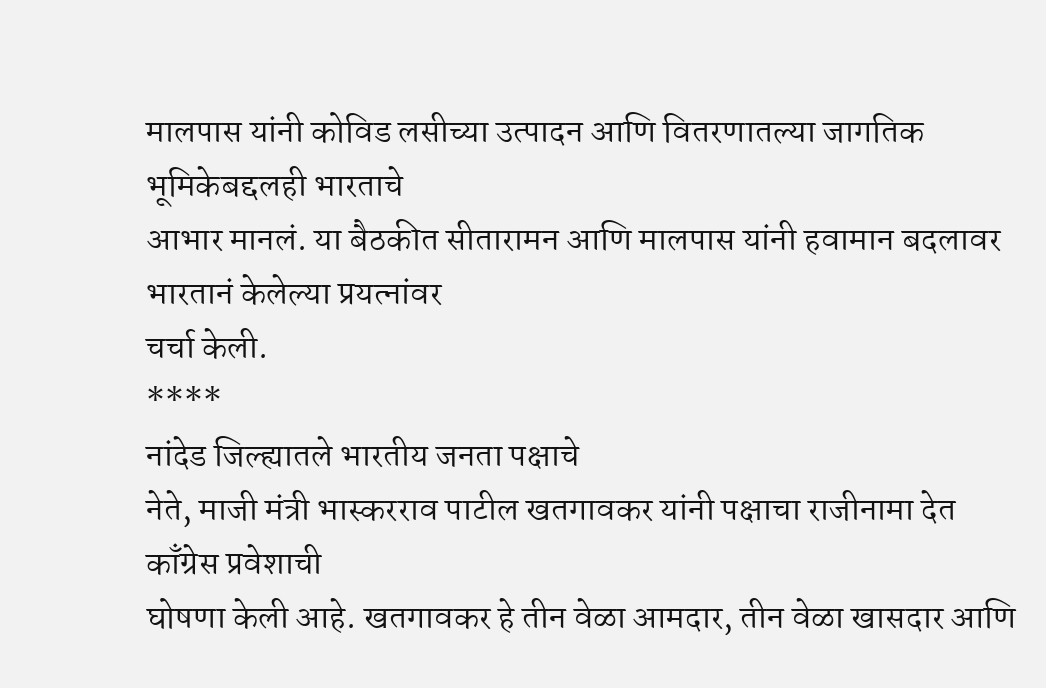मालपास यांनी कोविड लसीच्या उत्पादन आणि वितरणातल्या जागतिक भूमिकेबद्दलही भारताचे
आभार मानलं. या बैठकीत सीतारामन आणि मालपास यांनी हवामान बदलावर भारतानं केलेल्या प्रयत्नांवर
चर्चा केली.
****
नांदेड जिल्ह्यातले भारतीय जनता पक्षाचे
नेते, माजी मंत्री भास्करराव पाटील खतगावकर यांनी पक्षाचा राजीनामा देत काँग्रेस प्रवेशाची
घोषणा केली आहे. खतगावकर हे तीन वेळा आमदार, तीन वेळा खासदार आणि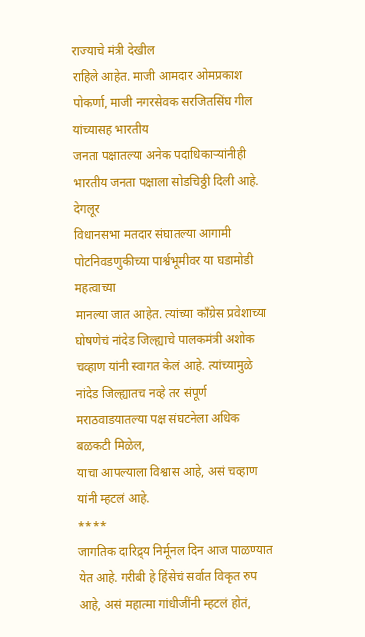राज्याचे मंत्री देखील
राहिले आहेत. माजी आमदार ओमप्रकाश पोकर्णा, माजी नगरसेवक सरजितसिंघ गील यांच्यासह भारतीय
जनता पक्षातल्या अनेक पदाधिकाऱ्यांनीही भारतीय जनता पक्षाला सोडचिठ्ठी दिली आहे. देगलूर
विधानसभा मतदार संघातल्या आगामी पोटनिवडणुकीच्या पार्श्वभूमीवर या घडामोडी महत्वाच्या
मानल्या जात आहेत. त्यांच्या काँग्रेस प्रवेशाच्या
घोषणेचं नांदेड जिल्ह्याचे पालकमंत्री अशोक चव्हाण यांनी स्वागत केलं आहे. त्यांच्यामुळे
नांदेड जिल्ह्यातच नव्हे तर संपूर्ण मराठवाडयातल्या पक्ष संघटनेला अधिक बळकटी मिळेल,
याचा आपल्याला विश्वास आहे, असं चव्हाण यांनी म्हटलं आहे.
****
जागतिक दारिद्र्य निर्मूनल दिन आज पाळण्यात
येत आहे. गरीबी हे हिंसेचं सर्वात विकृत रुप आहे, असं महात्मा गांधीजींनी म्हटलं होतं,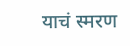याचं स्मरण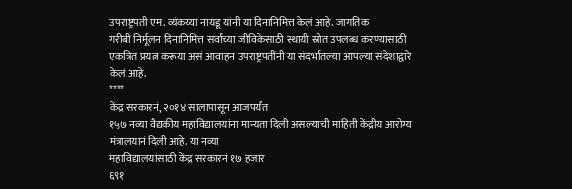उपराष्ट्रपती एम. व्यंकय्या नायडू यांनी या दिनानिमित्त केलं आहे. जागतिक
गरीबी निर्मूलन दिनानिमित्त सर्वांच्या जीविकेसाठी स्थायी स्रोत उपलब्ध करण्यासाठी
एकत्रित प्रयत्न करूया असं आवाहन उपराष्ट्रपतींनी या संदर्भातल्या आपल्या संदेशाद्वारे
केलं आहे.
****
केंद्र सरकारनं, २०१४ सालापासून आजपर्यंत
१५७ नव्या वैद्यकीय महाविद्यालयांना मान्यता दिली असल्याची माहिती केंद्रीय आरोग्य
मंत्रालयानं दिली आहे. या नव्या
महाविद्यालयांसाठी केंद्र सरकारनं १७ हजार
६९१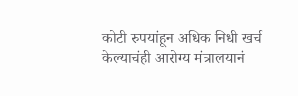कोटी रुपयांहून अधिक निधी खर्च केल्याचंही आरोग्य मंत्रालयानं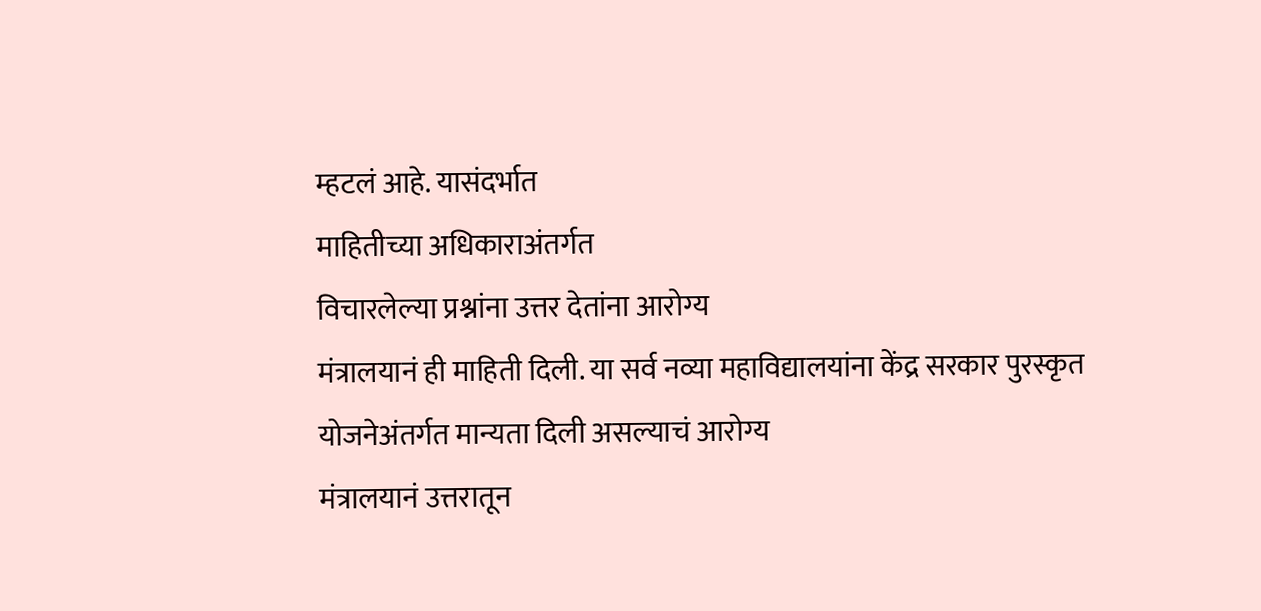म्हटलं आहे. यासंदर्भात
माहितीच्या अधिकाराअंतर्गत
विचारलेल्या प्रश्नांना उत्तर देतांना आरोग्य
मंत्रालयानं ही माहिती दिली. या सर्व नव्या महाविद्यालयांना केंद्र सरकार पुरस्कृत
योजनेअंतर्गत मान्यता दिली असल्याचं आरोग्य
मंत्रालयानं उत्तरातून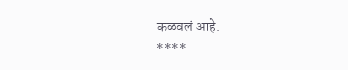कळवलं आहे.
****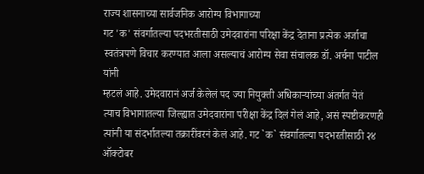राज्य शासनाच्या सार्वजनिक आरोग्य विभागाच्या
गट 'क' संवर्गातल्या पदभरतीसाठी उमेदवारांना परिक्षा केंद्र देताना प्रत्येक अर्जाचा
स्वतंत्रपणे विचार करण्यात आला असल्याचं आरोग्य सेवा संचालक डॉ. अर्चना पाटील यांनी
म्हटलं आहे. उमेदवारानं अर्ज केलेलं पद ज्या नियुक्ती अधिकाऱ्यांच्या अंतर्गत येतं
त्याच विभागातल्या जिल्ह्यात उमेदवारांना परीक्षा केंद्र दिलं गेलं आहे, असं स्पष्टीकरणही
त्यांनी या संदर्भातल्या तक्रारींवरनं केलं आहे. गट `क` संवर्गातल्या पदभरतीसाठी २४
ऑक्टोबर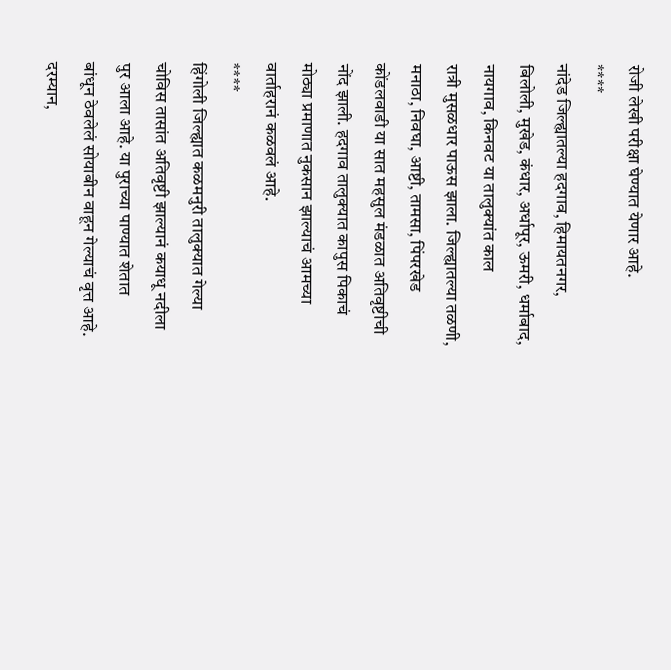रोजी लेखी परीक्षा घेण्यात येणार आहे.
****
नांदेड जिल्ह्यातल्या हदगाव, हिमायतनगर,
बिलोली, मुखेड, कंधार, अर्धापूर, ऊमरी, धर्माबाद, नायगाव, किनवट या तालुक्यांत काल
रात्री मुसळधार पाऊस झाला. जिल्ह्यातल्या तळणी, मनाठा, निवघा, आष्टी, तामसा, पिंपरखेड
कोंडलवाडी या सात महसुल मंडळात अतिवृष्टीची नोंद झाली. हदगाव तालुक्यात कापुस पिकाचं
मोठ्या प्रमाणात नुकसान झाल्याचं आमच्या वार्ताहरानं कळवलं आहे.
****
हिंगोली जिल्ह्यात कळमनुरी तालुक्यात गेल्या
चोविस तासांत अतिवृष्टी झाल्यानं कयाधू नदीला पुर आला आहे. या पुराच्या पाण्यात शेतात
बांधून ठेवलेलं सोयाबीन वाहून गेल्याचं वृत्त आहे. दरम्यान,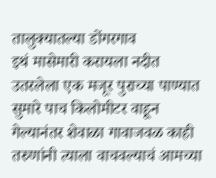तालुक्यातल्या डोंगरगाव
इथं मासेमारी करायला नदीत उतरलेला एक मजूर पुराच्या पाण्यात सुमारे पाच किलोमीटर वाहून
गेल्यानंतर शेवाळा गावाजवळ काही तरुणांनी त्याला वाचवल्याचं आमच्या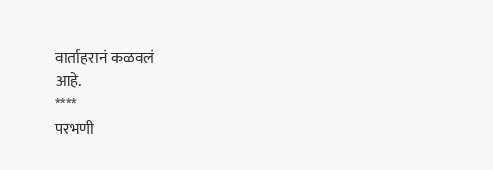वार्ताहरानं कळवलं
आहे.
****
परभणी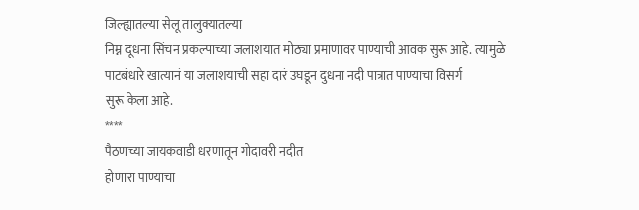जिल्ह्यातल्या सेलू तालुक्यातल्या
निम्न दूधना सिंचन प्रकल्पाच्या जलाशयात मोठ्या प्रमाणावर पाण्याची आवक सुरू आहे. त्यामुळे
पाटबंधारे खात्यानं या जलाशयाची सहा दारं उघडून दुधना नदी पात्रात पाण्याचा विसर्ग
सुरू केला आहे.
****
पैठणच्या जायकवाडी धरणातून गोदावरी नदीत
होणारा पाण्याचा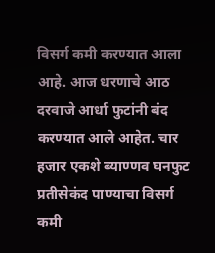विसर्ग कमी करण्यात आला आहे. आज धरणाचे आठ दरवाजे आर्धा फुटांनी बंद
करण्यात आले आहेत. चार हजार एकशे ब्याण्णव घनफुट प्रतीसेकंद पाण्याचा विसर्ग कमी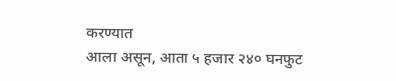करण्यात
आला असून, आता ५ हजार २४० घनफुट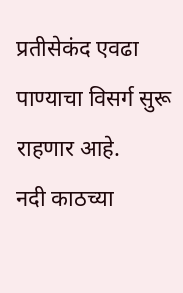प्रतीसेकंद एवढा पाण्याचा विसर्ग सुरू राहणार आहे.
नदी काठच्या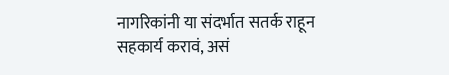नागरिकांनी या संदर्भात सतर्क राहून सहकार्य करावं, असं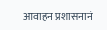आवाहन प्रशासनानं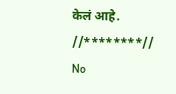केलं आहे.
//********//
No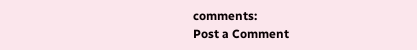comments:
Post a Comment